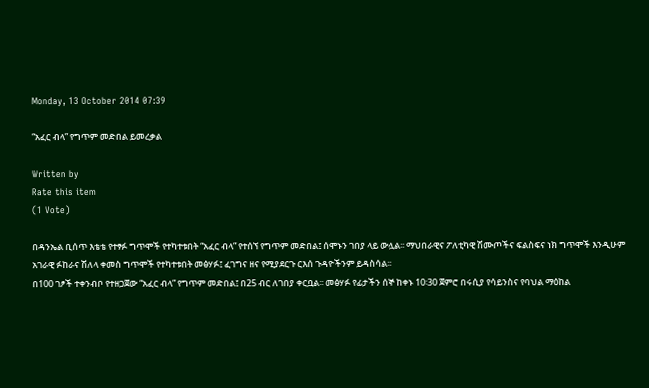Monday, 13 October 2014 07:39

“አፈር ብላ” የግጥም መድበል ይመረቃል

Written by
Rate this item
(1 Vote)

በዳንኤል ቢሰጥ እቴቴ የተፃፉ ግጥሞች የተካተቱበት “አፈር ብላ” የተሰኘ የግጥም መድበል፤ ሰሞኑን ገበያ ላይ ውሏል፡፡ ማህበራዊና ፖለቲካዊ ሽሙጦችና ፍልስፍና ነክ ግጥሞች እንዲሁም አገራዊ ፉከራና ሽለላ ቀመስ ግጥሞች የተካተቱበት መፅሃፉ፤ ፈገግና ዘና የሚያደርጉ ርእሰ ጉዳዮችንም ይዳስሳል፡፡
በ100 ገፆች ተቀንብቦ የተዘጋጀው “አፈር ብላ” የግጥም መድበል፤ በ25 ብር ለገበያ ቀርቧል፡፡ መፅሃፉ የፊታችን ሰኞ ከቀኑ 10፡30 ጀምሮ በሩሲያ የሳይንስና የባህል ማዕከል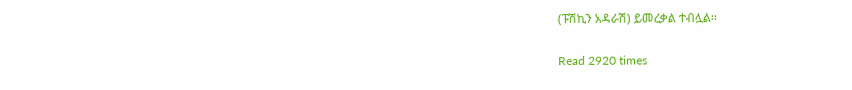(ፑሽኪን አዳራሽ) ይመረቃል ተብሏል፡፡

Read 2920 times